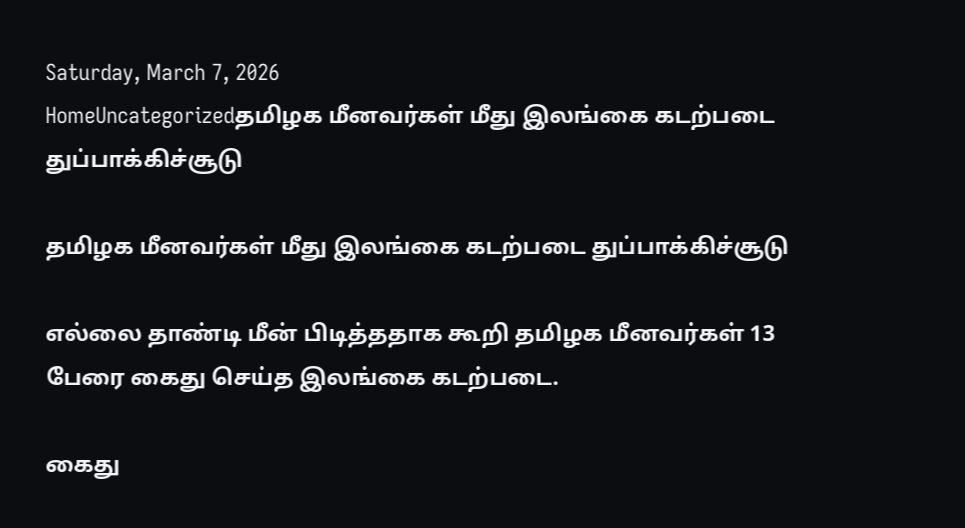Saturday, March 7, 2026
HomeUncategorizedதமிழக மீனவர்கள் மீது இலங்கை கடற்படை துப்பாக்கிச்சூடு

தமிழக மீனவர்கள் மீது இலங்கை கடற்படை துப்பாக்கிச்சூடு

எல்லை தாண்டி மீன் பிடித்ததாக கூறி தமிழக மீனவர்கள் 13 பேரை கைது செய்த இலங்கை கடற்படை.

கைது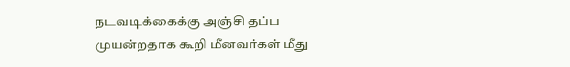நடவடிக்கைக்கு அஞ்சி தப்ப முயன்றதாக கூறி மீனவர்கள் மீது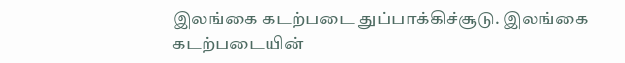இலங்கை கடற்படை துப்பாக்கிச்சூடு. இலங்கை கடற்படையின்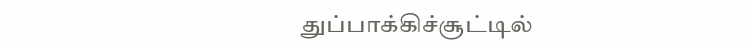துப்பாக்கிச்சூட்டில்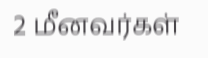2 மீனவர்கள்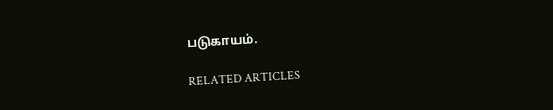படுகாயம்.

RELATED ARTICLES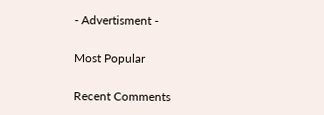- Advertisment -

Most Popular

Recent Comments